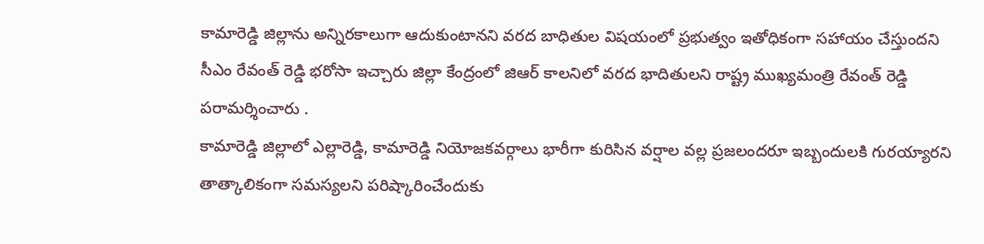కామారెడ్డి జిల్లాను అన్నిరకాలుగా ఆదుకుంటానని వరద బాధితుల విషయంలో ప్రభుత్వం ఇతోధికంగా సహాయం చేస్తుందని సీఎం రేవంత్ రెడ్డి భరోసా ఇచ్చారు జిల్లా కేంద్రంలో జిఆర్ కాలనిలో వరద భాదితులని రాష్ట్ర ముఖ్యమంత్రి రేవంత్ రెడ్డి పరామర్శించారు .
కామారెడ్డి జిల్లాలో ఎల్లారెడ్డి, కామారెడ్డి నియోజకవర్గాలు భారీగా కురిసిన వర్షాల వల్ల ప్రజలందరూ ఇబ్బందులకి గురయ్యారని తాత్కాలికంగా సమస్యలని పరిష్కారించేందుకు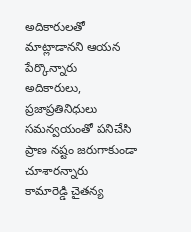అదికారులతో మాట్లాడానని ఆయన పేర్కొన్నారు
అదికారులు, ప్రజాప్రతినిధులు సమన్వయంతో పనిచేసి ప్రాణ నష్టం జరుగాకుండా చూశారన్నారు
కామారెడ్డి చైతన్య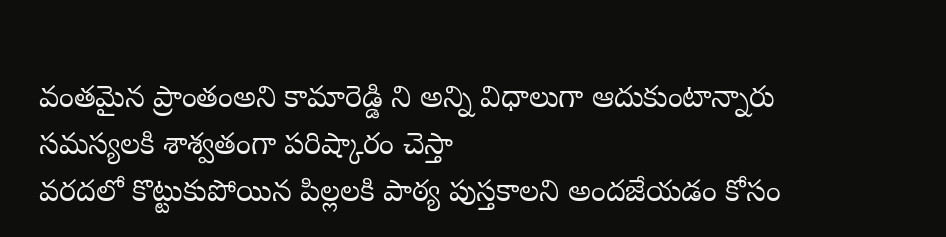వంతమైన ప్రాంతంఅని కామారెడ్డి ని అన్ని విధాలుగా ఆదుకుంటాన్నారు
సమస్యలకి శాశ్వతంగా పరిష్కారం చెస్తా
వరదలో కొట్టుకుపోయిన పిల్లలకి పాఠ్య పుస్తకాలని అందజేయడం కోసం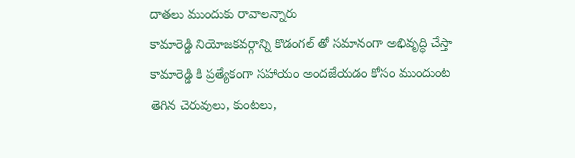దాతలు ముందుకు రావాలన్నారు
కామారెడ్డి నియోజకవర్గాన్ని కొడంగల్ తో సమానంగా అభివృద్ధి చేస్తా
కామారెడ్డి కి ప్రత్యేకంగా సహాయం అందజేయడం కోసం ముందుంట
తెగిన చెరువులు, కుంటలు,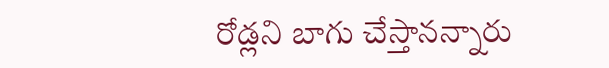రోడ్లని బాగు చేస్తానన్నారు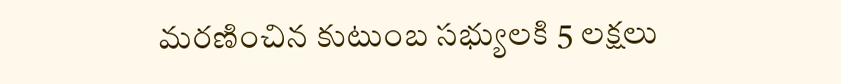మరణించిన కుటుంబ సభ్యులకి 5 లక్షలు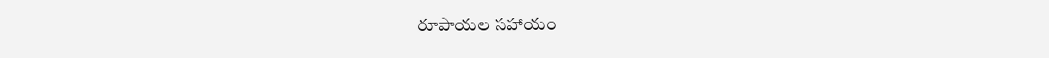రూపాయల సహాయం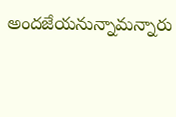అందజేయనున్నామన్నారు